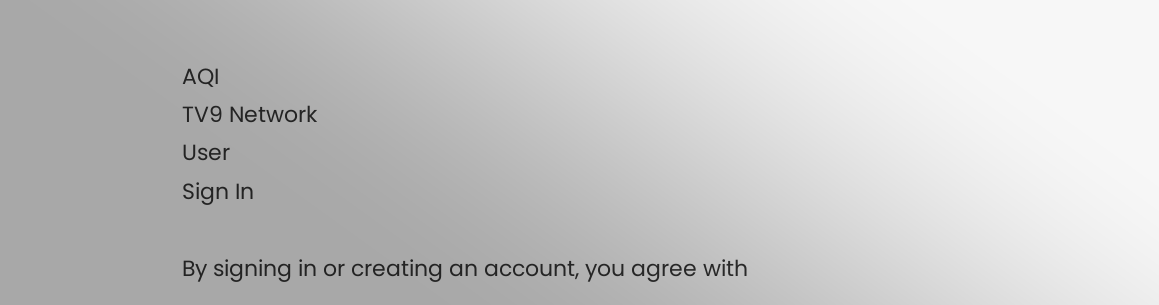AQI
TV9 Network
User
Sign In

By signing in or creating an account, you agree with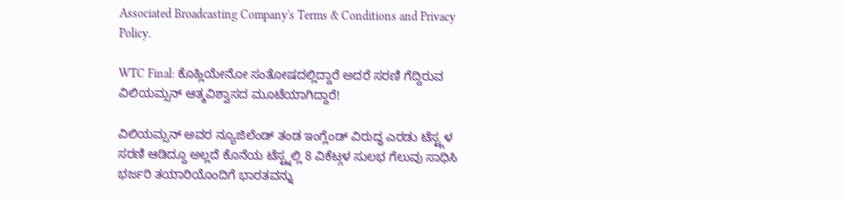Associated Broadcasting Company's Terms & Conditions and Privacy Policy.

WTC Final: ಕೊಹ್ಲಿಯೇನೋ ಸಂತೋಷದಲ್ಲಿದ್ದಾರೆ ಅದರೆ ಸರಣಿ ಗೆದ್ದಿರುವ ವಿಲಿಯಮ್ಸನ್ ಆತ್ಮವಿಶ್ವಾಸದ ಮೂಟೆಯಾಗಿದ್ದಾರೆ!

ವಿಲಿಯಮ್ಸನ್ ಅವರ ನ್ಯೂಜಿಲೆಂಡ್ ತಂಡ ಇಂಗ್ಲೆಂಡ್ ವಿರುದ್ಧ ಎರಡು ಟೆಸ್ಟ್ಗಳ ಸರಣಿ ಆಡಿದ್ದೂ ಅಲ್ಲದೆ ಕೊನೆಯ ಟೆಸ್ಟ್ನಲ್ಲಿ 8 ವಿಕೆಟ್ಗಳ ಸುಲಭ ಗೆಲುವು ಸಾಧಿಸಿ ಭರ್ಜರಿ ತಯಾರಿಯೊಂದಿಗೆ ಭಾರತವನ್ನು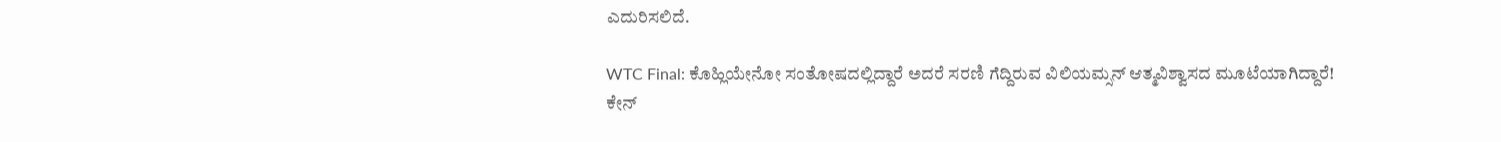ಎದುರಿಸಲಿದೆ.

WTC Final: ಕೊಹ್ಲಿಯೇನೋ ಸಂತೋಷದಲ್ಲಿದ್ದಾರೆ ಅದರೆ ಸರಣಿ ಗೆದ್ದಿರುವ ವಿಲಿಯಮ್ಸನ್ ಆತ್ಮವಿಶ್ವಾಸದ ಮೂಟೆಯಾಗಿದ್ದಾರೆ!
ಕೇನ್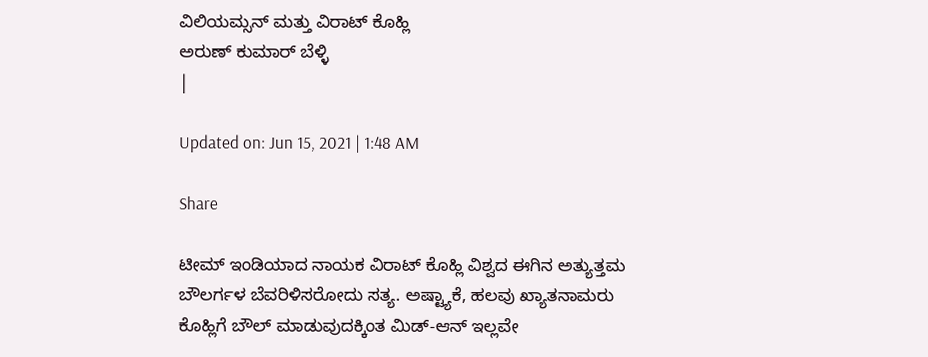ವಿಲಿಯಮ್ಸನ್ ಮತ್ತು ವಿರಾಟ್ ಕೊಹ್ಲಿ
ಅರುಣ್ ಕುಮಾರ್ ಬೆಳ್ಳಿ
|

Updated on: Jun 15, 2021 | 1:48 AM

Share

ಟೀಮ್ ಇಂಡಿಯಾದ ನಾಯಕ ವಿರಾಟ್ ಕೊಹ್ಲಿ ವಿಶ್ವದ ಈಗಿನ ಅತ್ಯುತ್ತಮ ಬೌಲರ್ಗಳ ಬೆವರಿಳಿಸರೋದು ಸತ್ಯ. ಅಷ್ಟ್ಯಾಕೆ, ಹಲವು ಖ್ಯಾತನಾಮರು ಕೊಹ್ಲಿಗೆ ಬೌಲ್ ಮಾಡುವುದಕ್ಕಿಂತ ಮಿಡ್-ಆನ್ ಇಲ್ಲವೇ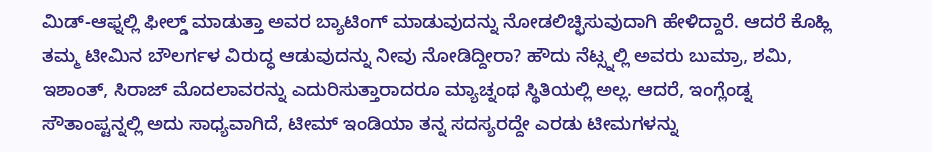ಮಿಡ್-ಆಫ್ನಲ್ಲಿ ಫೀಲ್ಡ್ ಮಾಡುತ್ತಾ ಅವರ ಬ್ಯಾಟಿಂಗ್ ಮಾಡುವುದನ್ನು ನೋಡಲಿಚ್ಛಿಸುವುದಾಗಿ ಹೇಳಿದ್ದಾರೆ. ಆದರೆ ಕೊಹ್ಲಿ ತಮ್ಮ ಟೀಮಿನ ಬೌಲರ್ಗಳ ವಿರುದ್ಧ ಆಡುವುದನ್ನು ನೀವು ನೋಡಿದ್ದೀರಾ? ಹೌದು ನೆಟ್ಸ್ನಲ್ಲಿ ಅವರು ಬುಮ್ರಾ, ಶಮಿ, ಇಶಾಂತ್, ಸಿರಾಜ್ ಮೊದಲಾವರನ್ನು ಎದುರಿಸುತ್ತಾರಾದರೂ ಮ್ಯಾಚ್ನಂಥ ಸ್ಥಿತಿಯಲ್ಲಿ ಅಲ್ಲ. ಆದರೆ, ಇಂಗ್ಲೆಂಡ್ನ ಸೌತಾಂಪ್ಟನ್ನಲ್ಲಿ ಅದು ಸಾಧ್ಯವಾಗಿದೆ, ಟೀಮ್ ಇಂಡಿಯಾ ತನ್ನ ಸದಸ್ಯರದ್ದೇ ಎರಡು ಟೀಮಗಳನ್ನು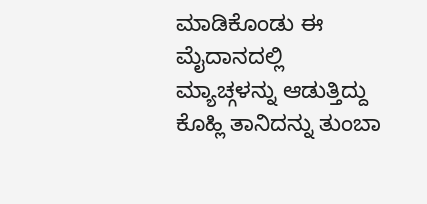ಮಾಡಿಕೊಂಡು ಈ ಮೈದಾನದಲ್ಲಿ ಮ್ಯಾಚ್ಗಳನ್ನು ಆಡುತ್ತಿದ್ದು ಕೊಹ್ಲಿ ತಾನಿದನ್ನು ತುಂಬಾ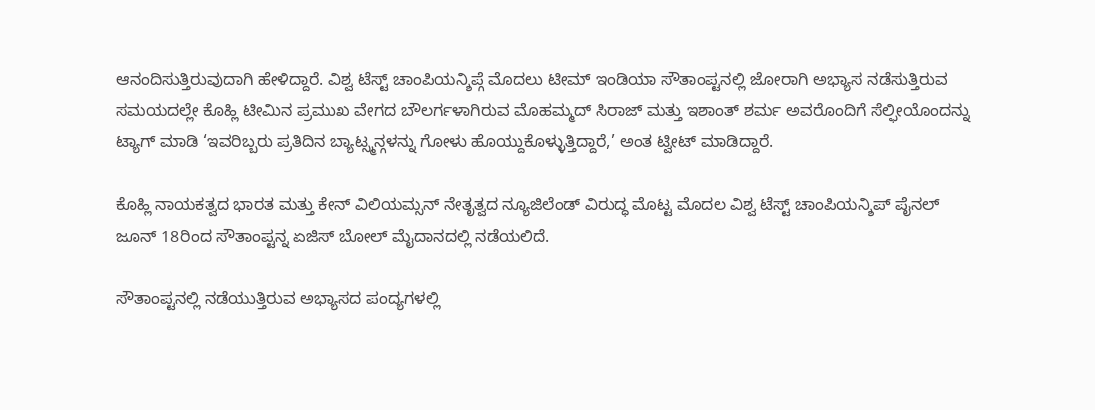ಆನಂದಿಸುತ್ತಿರುವುದಾಗಿ ಹೇಳಿದ್ದಾರೆ. ವಿಶ್ವ ಟೆಸ್ಟ್ ಚಾಂಪಿಯನ್ಶಿಪ್ಗೆ ಮೊದಲು ಟೀಮ್ ಇಂಡಿಯಾ ಸೌತಾಂಪ್ಟನಲ್ಲಿ ಜೋರಾಗಿ ಅಭ್ಯಾಸ ನಡೆಸುತ್ತಿರುವ ಸಮಯದಲ್ಲೇ ಕೊಹ್ಲಿ ಟೀಮಿನ ಪ್ರಮುಖ ವೇಗದ ಬೌಲರ್ಗಳಾಗಿರುವ ಮೊಹಮ್ಮದ್ ಸಿರಾಜ್ ಮತ್ತು ಇಶಾಂತ್ ಶರ್ಮ ಅವರೊಂದಿಗೆ ಸೆಲ್ಫೀಯೊಂದನ್ನು ಟ್ಯಾಗ್ ಮಾಡಿ ‘ಇವರಿಬ್ಬರು ಪ್ರತಿದಿನ ಬ್ಯಾಟ್ಸ್ಮನ್ಗಳನ್ನು ಗೋಳು ಹೊಯ್ದುಕೊಳ್ಳುತ್ತಿದ್ದಾರೆ,’ ಅಂತ ಟ್ವೀಟ್ ಮಾಡಿದ್ದಾರೆ.

ಕೊಹ್ಲಿ ನಾಯಕತ್ವದ ಭಾರತ ಮತ್ತು ಕೇನ್ ವಿಲಿಯಮ್ಸನ್ ನೇತೃತ್ವದ ನ್ಯೂಜಿಲೆಂಡ್ ವಿರುದ್ಧ ಮೊಟ್ಟ ಮೊದಲ ವಿಶ್ವ ಟೆಸ್ಟ್ ಚಾಂಪಿಯನ್ಶಿಪ್ ಪೈನಲ್ ಜೂನ್ 18ರಿಂದ ಸೌತಾಂಪ್ಟನ್ನ ಏಜಿಸ್ ಬೋಲ್ ಮೈದಾನದಲ್ಲಿ ನಡೆಯಲಿದೆ.

ಸೌತಾಂಪ್ಟನಲ್ಲಿ ನಡೆಯುತ್ತಿರುವ ಅಭ್ಯಾಸದ ಪಂದ್ಯಗಳಲ್ಲಿ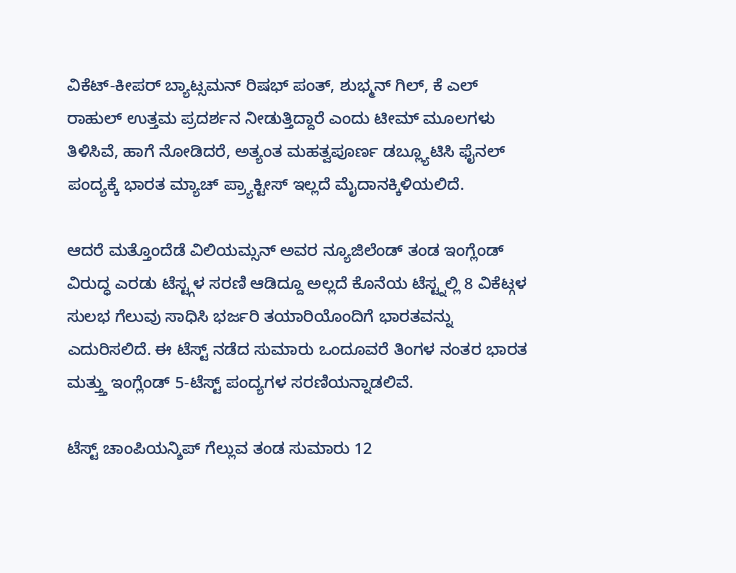ವಿಕೆಟ್-ಕೀಪರ್ ಬ್ಯಾಟ್ಸಮನ್ ರಿಷಭ್ ಪಂತ್, ಶುಭ್ಮನ್ ಗಿಲ್, ಕೆ ಎಲ್ ರಾಹುಲ್ ಉತ್ತಮ ಪ್ರದರ್ಶನ ನೀಡುತ್ತಿದ್ದಾರೆ ಎಂದು ಟೀಮ್ ಮೂಲಗಳು ತಿಳಿಸಿವೆ, ಹಾಗೆ ನೋಡಿದರೆ, ಅತ್ಯಂತ ಮಹತ್ವಪೂರ್ಣ ಡಬ್ಲ್ಯೂಟಿಸಿ ಫೈನಲ್ ಪಂದ್ಯಕ್ಕೆ ಭಾರತ ಮ್ಯಾಚ್ ಪ್ರ್ಯಾಕ್ಟೀಸ್ ಇಲ್ಲದೆ ಮೈದಾನಕ್ಕಿಳಿಯಲಿದೆ.

ಆದರೆ ಮತ್ತೊಂದೆಡೆ ವಿಲಿಯಮ್ಸನ್ ಅವರ ನ್ಯೂಜಿಲೆಂಡ್ ತಂಡ ಇಂಗ್ಲೆಂಡ್ ವಿರುದ್ಧ ಎರಡು ಟೆಸ್ಟ್ಗಳ ಸರಣಿ ಆಡಿದ್ದೂ ಅಲ್ಲದೆ ಕೊನೆಯ ಟೆಸ್ಟ್ನಲ್ಲಿ 8 ವಿಕೆಟ್ಗಳ ಸುಲಭ ಗೆಲುವು ಸಾಧಿಸಿ ಭರ್ಜರಿ ತಯಾರಿಯೊಂದಿಗೆ ಭಾರತವನ್ನು ಎದುರಿಸಲಿದೆ. ಈ ಟೆಸ್ಟ್ ನಡೆದ ಸುಮಾರು ಒಂದೂವರೆ ತಿಂಗಳ ನಂತರ ಭಾರತ ಮತ್ತ್ತು ಇಂಗ್ಲೆಂಡ್ 5-ಟೆಸ್ಟ್ ಪಂದ್ಯಗಳ ಸರಣಿಯನ್ನಾಡಲಿವೆ.

ಟೆಸ್ಟ್ ಚಾಂಪಿಯನ್ಶಿಪ್ ಗೆಲ್ಲುವ ತಂಡ ಸುಮಾರು 12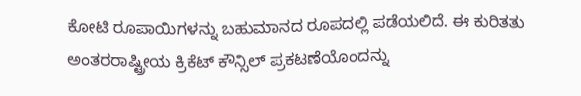ಕೋಟಿ ರೂಪಾಯಿಗಳನ್ನು ಬಹುಮಾನದ ರೂಪದಲ್ಲಿ ಪಡೆಯಲಿದೆ. ಈ ಕುರಿತತು ಅಂತರರಾಷ್ಟ್ರೀಯ ಕ್ರಿಕೆಟ್ ಕೌನ್ಸಿಲ್ ಪ್ರಕಟಣೆಯೊಂದನ್ನು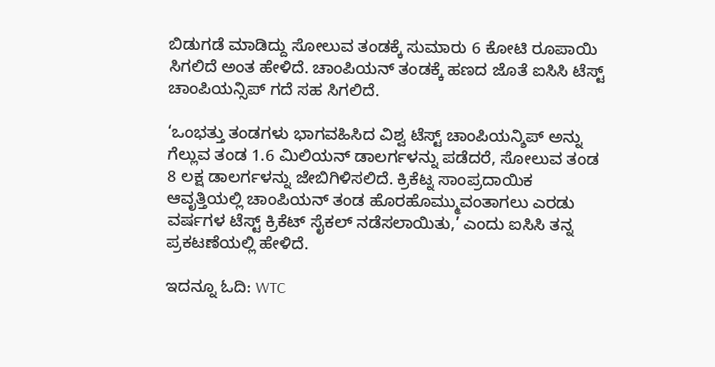ಬಿಡುಗಡೆ ಮಾಡಿದ್ದು ಸೋಲುವ ತಂಡಕ್ಕೆ ಸುಮಾರು 6 ಕೋಟಿ ರೂಪಾಯಿ ಸಿಗಲಿದೆ ಅಂತ ಹೇಳಿದೆ. ಚಾಂಪಿಯನ್ ತಂಡಕ್ಕೆ ಹಣದ ಜೊತೆ ಐಸಿಸಿ ಟೆಸ್ಟ್ ಚಾಂಪಿಯನ್ಸಿಪ್ ಗದೆ ಸಹ ಸಿಗಲಿದೆ.

‘ಒಂಭತ್ತು ತಂಡಗಳು ಭಾಗವಹಿಸಿದ ವಿಶ್ವ ಟೆಸ್ಟ್ ಚಾಂಪಿಯನ್ಶಿಪ್ ಅನ್ನು ಗೆಲ್ಲುವ ತಂಡ 1.6 ಮಿಲಿಯನ್ ಡಾಲರ್ಗಳನ್ನು ಪಡೆದರೆ, ಸೋಲುವ ತಂಡ 8 ಲಕ್ಷ ಡಾಲರ್ಗಳನ್ನು ಜೇಬಿಗಿಳಿಸಲಿದೆ. ಕ್ರಿಕೆಟ್ನ ಸಾಂಪ್ರದಾಯಿಕ ಆವೃತ್ತಿಯಲ್ಲಿ ಚಾಂಪಿಯನ್ ತಂಡ ಹೊರಹೊಮ್ಮುವಂತಾಗಲು ಎರಡು ವರ್ಷಗಳ ಟೆಸ್ಟ್ ಕ್ರಿಕೆಟ್ ಸೈಕಲ್ ನಡೆಸಲಾಯಿತು,’ ಎಂದು ಐಸಿಸಿ ತನ್ನ ಪ್ರಕಟಣೆಯಲ್ಲಿ ಹೇಳಿದೆ.

ಇದನ್ನೂ ಓದಿ: WTC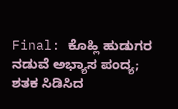Final: ಕೊಹ್ಲಿ ಹುಡುಗರ ನಡುವೆ ಅಭ್ಯಾಸ ಪಂದ್ಯ; ಶತಕ ಸಿಡಿಸಿದ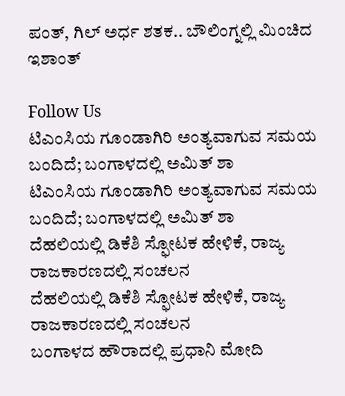ಪಂತ್, ಗಿಲ್ ಅರ್ಧ ಶತಕ.. ಬೌಲಿಂಗ್ನಲ್ಲಿ ಮಿಂಚಿದ ಇಶಾಂತ್

Follow Us
ಟಿಎಂಸಿಯ ಗೂಂಡಾಗಿರಿ ಅಂತ್ಯವಾಗುವ ಸಮಯ ಬಂದಿದೆ; ಬಂಗಾಳದಲ್ಲಿ ಅಮಿತ್ ಶಾ
ಟಿಎಂಸಿಯ ಗೂಂಡಾಗಿರಿ ಅಂತ್ಯವಾಗುವ ಸಮಯ ಬಂದಿದೆ; ಬಂಗಾಳದಲ್ಲಿ ಅಮಿತ್ ಶಾ
ದೆಹಲಿಯಲ್ಲಿ ಡಿಕೆಶಿ ಸ್ಫೋಟಕ ಹೇಳಿಕೆ, ರಾಜ್ಯ ರಾಜಕಾರಣದಲ್ಲಿ ಸಂಚಲನ
ದೆಹಲಿಯಲ್ಲಿ ಡಿಕೆಶಿ ಸ್ಫೋಟಕ ಹೇಳಿಕೆ, ರಾಜ್ಯ ರಾಜಕಾರಣದಲ್ಲಿ ಸಂಚಲನ
ಬಂಗಾಳದ ಹೌರಾದಲ್ಲಿ ಪ್ರಧಾನಿ ಮೋದಿ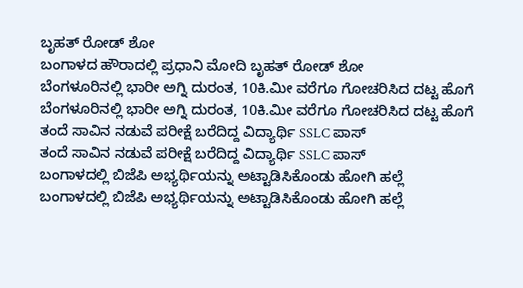ಬೃಹತ್ ರೋಡ್ ಶೋ
ಬಂಗಾಳದ ಹೌರಾದಲ್ಲಿ ಪ್ರಧಾನಿ ಮೋದಿ ಬೃಹತ್ ರೋಡ್ ಶೋ
ಬೆಂಗಳೂರಿನಲ್ಲಿ ಭಾರೀ ಅಗ್ನಿ ದುರಂತ, 10ಕಿ.ಮೀ ವರೆಗೂ ಗೋಚರಿಸಿದ ದಟ್ಟ ಹೊಗೆ
ಬೆಂಗಳೂರಿನಲ್ಲಿ ಭಾರೀ ಅಗ್ನಿ ದುರಂತ, 10ಕಿ.ಮೀ ವರೆಗೂ ಗೋಚರಿಸಿದ ದಟ್ಟ ಹೊಗೆ
ತಂದೆ ಸಾವಿನ ನಡುವೆ ಪರೀಕ್ಷೆ ಬರೆದಿದ್ದ ವಿದ್ಯಾರ್ಥಿ SSLC ಪಾಸ್
ತಂದೆ ಸಾವಿನ ನಡುವೆ ಪರೀಕ್ಷೆ ಬರೆದಿದ್ದ ವಿದ್ಯಾರ್ಥಿ SSLC ಪಾಸ್
ಬಂಗಾಳದಲ್ಲಿ ಬಿಜೆಪಿ ಅಭ್ಯರ್ಥಿಯನ್ನು ಅಟ್ಟಾಡಿಸಿಕೊಂಡು ಹೋಗಿ ಹಲ್ಲೆ
ಬಂಗಾಳದಲ್ಲಿ ಬಿಜೆಪಿ ಅಭ್ಯರ್ಥಿಯನ್ನು ಅಟ್ಟಾಡಿಸಿಕೊಂಡು ಹೋಗಿ ಹಲ್ಲೆ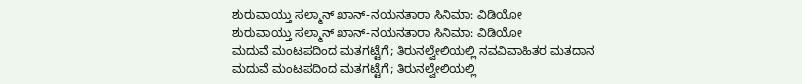ಶುರುವಾಯ್ತು ಸಲ್ಮಾನ್ ಖಾನ್-ನಯನತಾರಾ ಸಿನಿಮಾ: ವಿಡಿಯೋ
ಶುರುವಾಯ್ತು ಸಲ್ಮಾನ್ ಖಾನ್-ನಯನತಾರಾ ಸಿನಿಮಾ: ವಿಡಿಯೋ
ಮದುವೆ ಮಂಟಪದಿಂದ ಮತಗಟ್ಟೆಗೆ; ತಿರುನಲ್ವೇಲಿಯಲ್ಲಿ ನವವಿವಾಹಿತರ ಮತದಾನ
ಮದುವೆ ಮಂಟಪದಿಂದ ಮತಗಟ್ಟೆಗೆ; ತಿರುನಲ್ವೇಲಿಯಲ್ಲಿ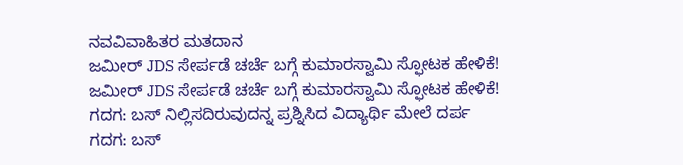ನವವಿವಾಹಿತರ ಮತದಾನ
ಜಮೀರ್ JDS ಸೇರ್ಪಡೆ ಚರ್ಚೆ ಬಗ್ಗೆ ಕುಮಾರಸ್ವಾಮಿ ಸ್ಫೋಟಕ ಹೇಳಿಕೆ!
ಜಮೀರ್ JDS ಸೇರ್ಪಡೆ ಚರ್ಚೆ ಬಗ್ಗೆ ಕುಮಾರಸ್ವಾಮಿ ಸ್ಫೋಟಕ ಹೇಳಿಕೆ!
ಗದಗ: ಬಸ್ ನಿಲ್ಲಿಸದಿರುವುದನ್ನ ಪ್ರಶ್ನಿಸಿದ ವಿದ್ಯಾರ್ಥಿ ಮೇಲೆ ದರ್ಪ
ಗದಗ: ಬಸ್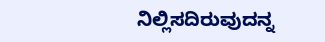ನಿಲ್ಲಿಸದಿರುವುದನ್ನ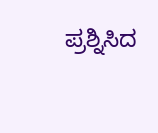ಪ್ರಶ್ನಿಸಿದ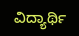ವಿದ್ಯಾರ್ಥಿ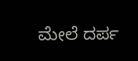ಮೇಲೆ ದರ್ಪ